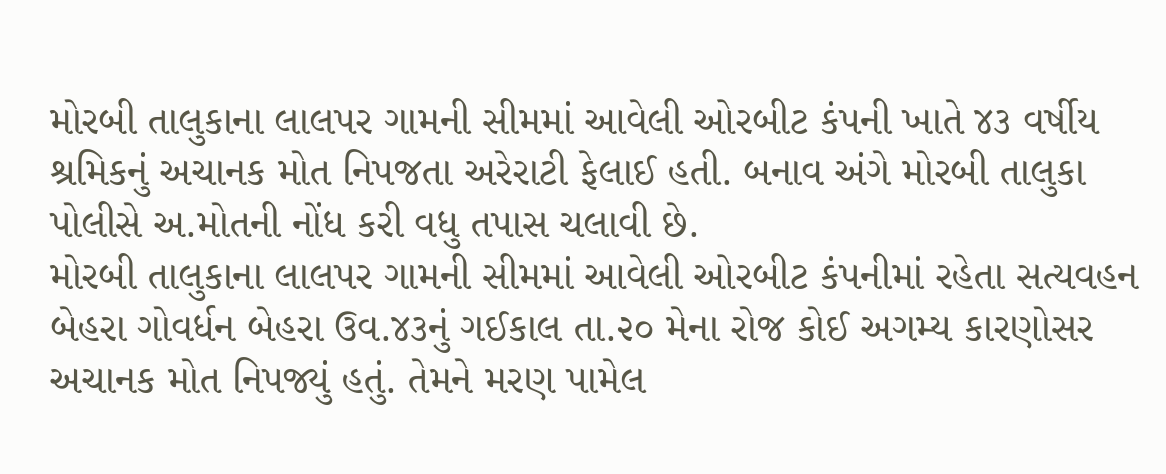મોરબી તાલુકાના લાલપર ગામની સીમમાં આવેલી ઓરબીટ કંપની ખાતે ૪૩ વર્ષીય શ્રમિકનું અચાનક મોત નિપજતા અરેરાટી ફેલાઈ હતી. બનાવ અંગે મોરબી તાલુકા પોલીસે અ.મોતની નોંધ કરી વધુ તપાસ ચલાવી છે.
મોરબી તાલુકાના લાલપર ગામની સીમમાં આવેલી ઓરબીટ કંપનીમાં રહેતા સત્યવહન બેહરા ગોવર્ધન બેહરા ઉવ.૪૩નું ગઈકાલ તા.૨૦ મેના રોજ કોઈ અગમ્ય કારણોસર અચાનક મોત નિપજ્યું હતું. તેમને મરણ પામેલ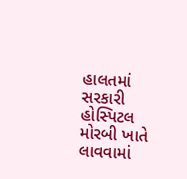હાલતમાં સરકારી હોસ્પિટલ મોરબી ખાતે લાવવામાં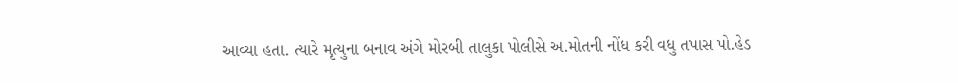આવ્યા હતા. ત્યારે મૃત્યુના બનાવ અંગે મોરબી તાલુકા પોલીસે અ.મોતની નોંધ કરી વધુ તપાસ પો.હેડ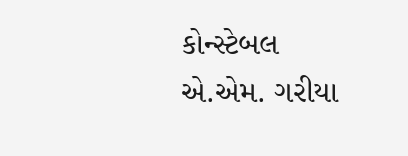કોન્સ્ટેબલ એ.એમ. ગરીયા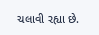ચલાવી રહ્યા છે.